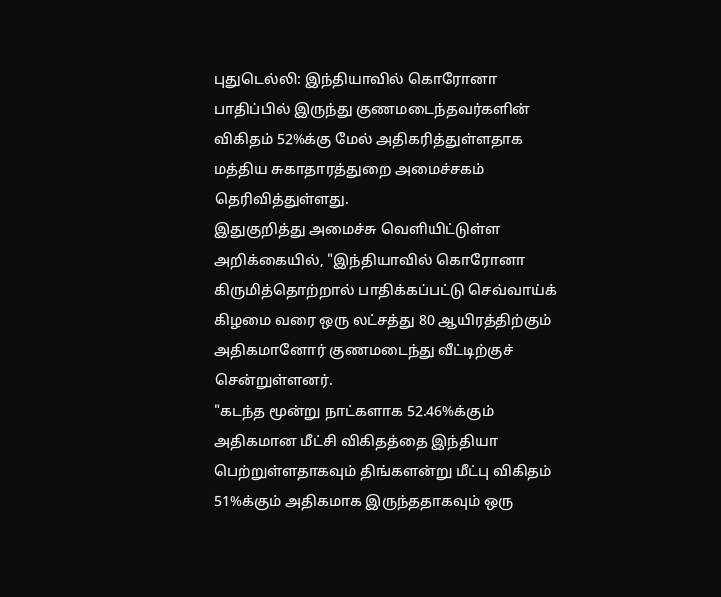புதுடெல்லி: இந்தியாவில் கொரோனா பாதிப்பில் இருந்து குணமடைந்தவர்களின் விகிதம் 52%க்கு மேல் அதிகரித்துள்ளதாக மத்திய சுகாதாரத்துறை அமைச்சகம் தெரிவித்துள்ளது.
இதுகுறித்து அமைச்சு வெளியிட்டுள்ள அறிக்கையில், "இந்தியாவில் கொரோனா கிருமித்தொற்றால் பாதிக்கப்பட்டு செவ்வாய்க் கிழமை வரை ஒரு லட்சத்து 80 ஆயிரத்திற்கும் அதிகமானோர் குணமடைந்து வீட்டிற்குச் சென்றுள்ளனர்.
"கடந்த மூன்று நாட்களாக 52.46%க்கும் அதிகமான மீட்சி விகிதத்தை இந்தியா பெற்றுள்ளதாகவும் திங்களன்று மீட்பு விகிதம் 51%க்கும் அதிகமாக இருந்ததாகவும் ஒரு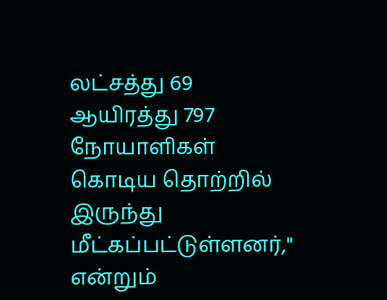லட்சத்து 69 ஆயிரத்து 797 நோயாளிகள் கொடிய தொற்றில் இருந்து மீட்கப்பட்டுள்ளனர்," என்றும்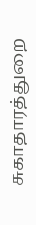சுகாதாரத்துறை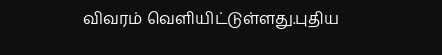விவரம் வெளியிட்டுள்ளது.புதிய